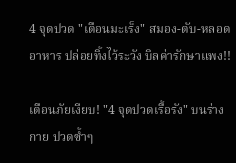4 จุดปวด "เตือนมะเร็ง" สมอง-ตับ-หลอดอาหาร ปล่อยทิ้งไว้ระวัง บิลค่ารักษาแพง!!

เตือนภัยเงียบ! "4 จุดปวดเรื้อรัง" บนร่างกาย ปวดซ้ำๆ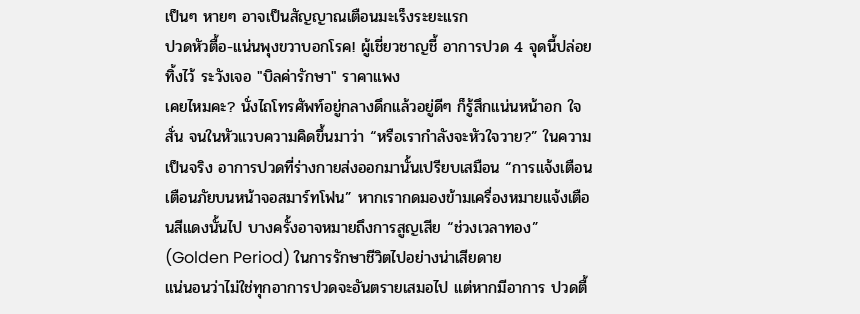เป็นๆ หายๆ อาจเป็นสัญญาณเตือนมะเร็งระยะแรก
ปวดหัวตื้อ-แน่นพุงขวาบอกโรค! ผู้เชี่ยวชาญชี้ อาการปวด 4 จุดนี้ปล่อยทิ้งไว้ ระวังเจอ "บิลค่ารักษา" ราคาแพง
เคยไหมคะ? นั่งไถโทรศัพท์อยู่กลางดึกแล้วอยู่ดีๆ ก็รู้สึกแน่นหน้าอก ใจสั่น จนในหัวแวบความคิดขึ้นมาว่า “หรือเรากำลังจะหัวใจวาย?” ในความเป็นจริง อาการปวดที่ร่างกายส่งออกมานั้นเปรียบเสมือน “การแจ้งเตือนเตือนภัยบนหน้าจอสมาร์ทโฟน” หากเรากดมองข้ามเครื่องหมายแจ้งเตือนสีแดงนั้นไป บางครั้งอาจหมายถึงการสูญเสีย “ช่วงเวลาทอง” (Golden Period) ในการรักษาชีวิตไปอย่างน่าเสียดาย
แน่นอนว่าไม่ใช่ทุกอาการปวดจะอันตรายเสมอไป แต่หากมีอาการ ปวดตื้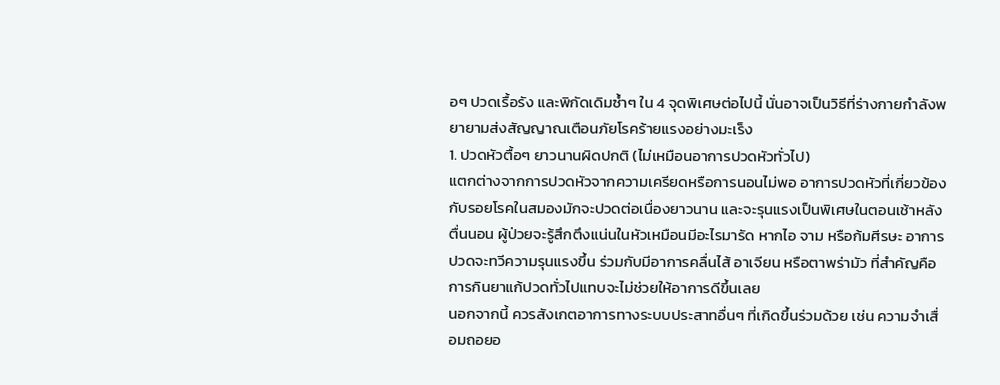อๆ ปวดเรื้อรัง และพิกัดเดิมซ้ำๆ ใน 4 จุดพิเศษต่อไปนี้ นั่นอาจเป็นวิธีที่ร่างกายกำลังพยายามส่งสัญญาณเตือนภัยโรคร้ายแรงอย่างมะเร็ง
1. ปวดหัวตื้อๆ ยาวนานผิดปกติ (ไม่เหมือนอาการปวดหัวทั่วไป)
แตกต่างจากการปวดหัวจากความเครียดหรือการนอนไม่พอ อาการปวดหัวที่เกี่ยวข้องกับรอยโรคในสมองมักจะปวดต่อเนื่องยาวนาน และจะรุนแรงเป็นพิเศษในตอนเช้าหลังตื่นนอน ผู้ป่วยจะรู้สึกตึงแน่นในหัวเหมือนมีอะไรมารัด หากไอ จาม หรือก้มศีรษะ อาการปวดจะทวีความรุนแรงขึ้น ร่วมกับมีอาการคลื่นไส้ อาเจียน หรือตาพร่ามัว ที่สำคัญคือการกินยาแก้ปวดทั่วไปแทบจะไม่ช่วยให้อาการดีขึ้นเลย
นอกจากนี้ ควรสังเกตอาการทางระบบประสาทอื่นๆ ที่เกิดขึ้นร่วมด้วย เช่น ความจำเสื่อมถอยอ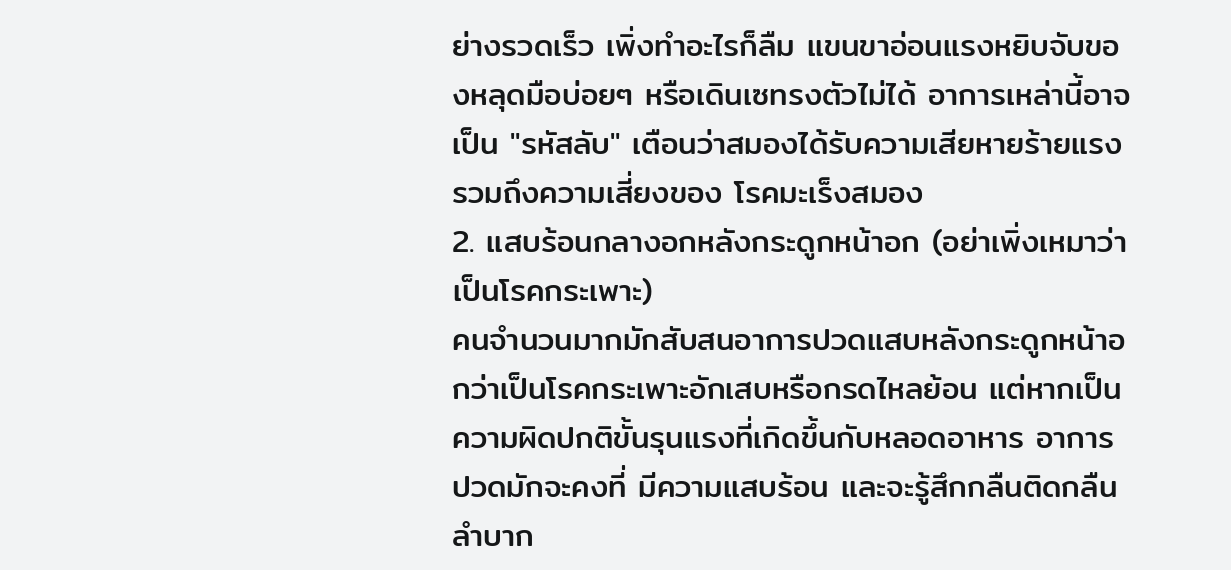ย่างรวดเร็ว เพิ่งทำอะไรก็ลืม แขนขาอ่อนแรงหยิบจับของหลุดมือบ่อยๆ หรือเดินเซทรงตัวไม่ได้ อาการเหล่านี้อาจเป็น "รหัสลับ" เตือนว่าสมองได้รับความเสียหายร้ายแรง รวมถึงความเสี่ยงของ โรคมะเร็งสมอง
2. แสบร้อนกลางอกหลังกระดูกหน้าอก (อย่าเพิ่งเหมาว่าเป็นโรคกระเพาะ)
คนจำนวนมากมักสับสนอาการปวดแสบหลังกระดูกหน้าอกว่าเป็นโรคกระเพาะอักเสบหรือกรดไหลย้อน แต่หากเป็นความผิดปกติขั้นรุนแรงที่เกิดขึ้นกับหลอดอาหาร อาการปวดมักจะคงที่ มีความแสบร้อน และจะรู้สึกกลืนติดกลืนลำบาก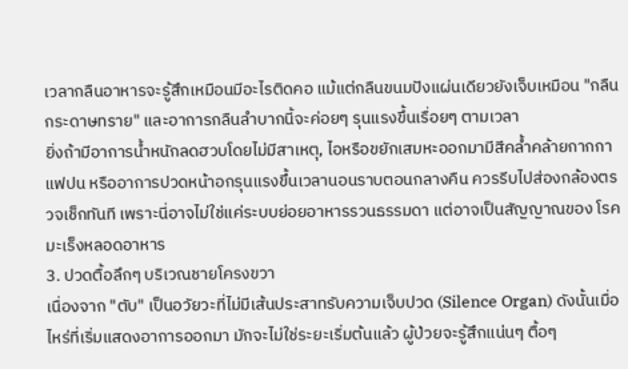เวลากลืนอาหารจะรู้สึกเหมือนมีอะไรติดคอ แม้แต่กลืนขนมปังแผ่นเดียวยังเจ็บเหมือน "กลืนกระดาษทราย" และอาการกลืนลำบากนี้จะค่อยๆ รุนแรงขึ้นเรื่อยๆ ตามเวลา
ยิ่งถ้ามีอาการน้ำหนักลดฮวบโดยไม่มีสาเหตุ, ไอหรือขยักเสมหะออกมามีสีคล้ำคล้ายกากกาแฟปน หรืออาการปวดหน้าอกรุนแรงขึ้นเวลานอนราบตอนกลางคืน ควรรีบไปส่องกล้องตรวจเช็กทันที เพราะนี่อาจไม่ใช่แค่ระบบย่อยอาหารรวนธรรมดา แต่อาจเป็นสัญญาณของ โรคมะเร็งหลอดอาหาร
3. ปวดตื้อลึกๆ บริเวณชายโครงขวา
เนื่องจาก "ตับ" เป็นอวัยวะที่ไม่มีเส้นประสาทรับความเจ็บปวด (Silence Organ) ดังนั้นเมื่อไหร่ที่เริ่มแสดงอาการออกมา มักจะไม่ใช่ระยะเริ่มต้นแล้ว ผู้ป่วยจะรู้สึกแน่นๆ ตื้อๆ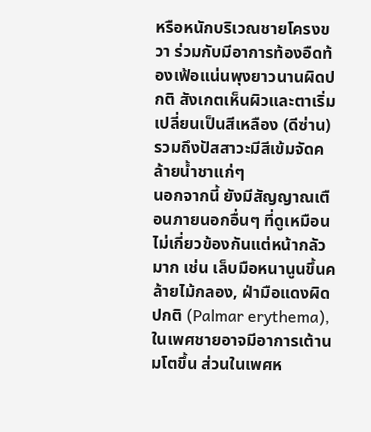หรือหนักบริเวณชายโครงขวา ร่วมกับมีอาการท้องอืดท้องเฟ้อแน่นพุงยาวนานผิดปกติ สังเกตเห็นผิวและตาเริ่มเปลี่ยนเป็นสีเหลือง (ดีซ่าน) รวมถึงปัสสาวะมีสีเข้มจัดคล้ายน้ำชาแก่ๆ
นอกจากนี้ ยังมีสัญญาณเตือนภายนอกอื่นๆ ที่ดูเหมือนไม่เกี่ยวข้องกันแต่หน้ากลัวมาก เช่น เล็บมือหนานูนขึ้นคล้ายไม้กลอง, ฝ่ามือแดงผิดปกติ (Palmar erythema), ในเพศชายอาจมีอาการเต้านมโตขึ้น ส่วนในเพศห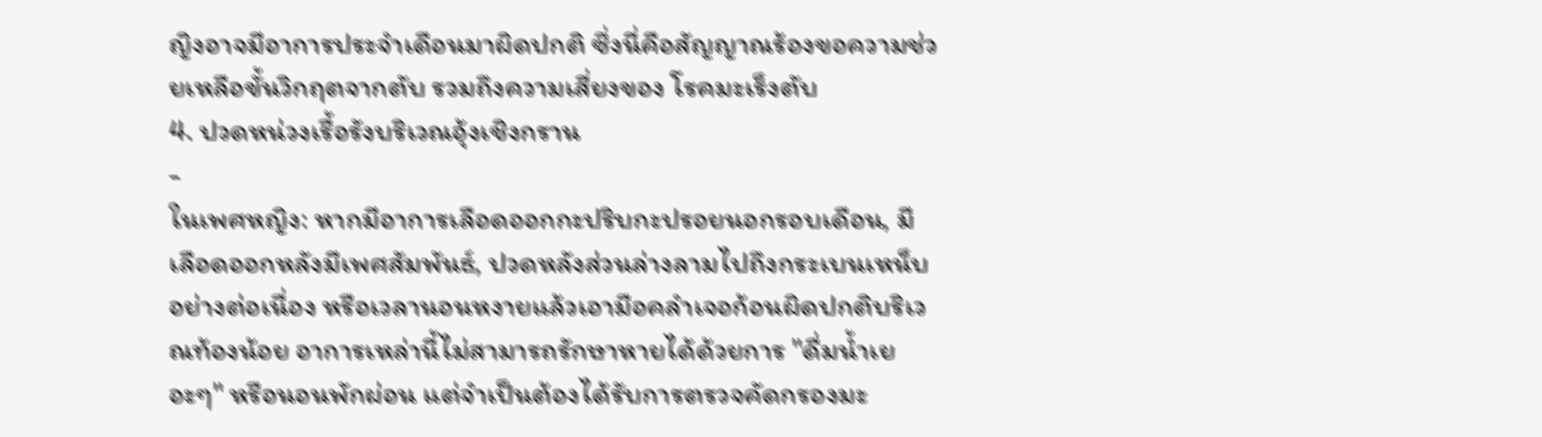ญิงอาจมีอาการประจำเดือนมาผิดปกติ ซึ่งนี่คือสัญญาณร้องขอความช่วยเหลือขั้นวิกฤตจากตับ รวมถึงความเสี่ยงของ โรคมะเร็งตับ
4. ปวดหน่วงเรื้อรังบริเวณอุ้งเชิงกราน
-
ในเพศหญิง: หากมีอาการเลือดออกกะปริบกะปรอยนอกรอบเดือน, มีเลือดออกหลังมีเพศสัมพันธ์, ปวดหลังส่วนล่างลามไปถึงกระเบนเหน็บอย่างต่อเนื่อง หรือเวลานอนหงายแล้วเอามือคลำเจอก้อนผิดปกติบริเวณท้องน้อย อาการเหล่านี้ไม่สามารถรักษาหายได้ด้วยการ "ดื่มน้ำเยอะๆ" หรือนอนพักผ่อน แต่จำเป็นต้องได้รับการตรวจคัดกรองมะ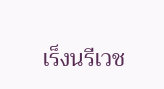เร็งนรีเวช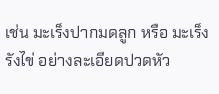เช่น มะเร็งปากมดลูก หรือ มะเร็งรังไข่ อย่างละเอียดปวดหัว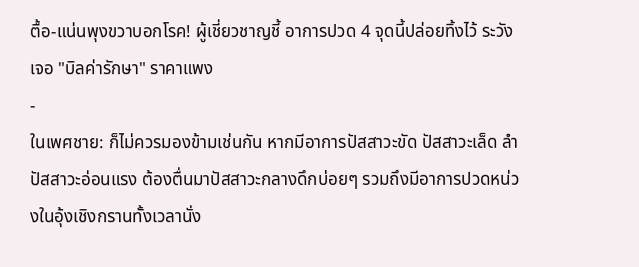ตื้อ-แน่นพุงขวาบอกโรค! ผู้เชี่ยวชาญชี้ อาการปวด 4 จุดนี้ปล่อยทิ้งไว้ ระวังเจอ "บิลค่ารักษา" ราคาแพง
-
ในเพศชาย: ก็ไม่ควรมองข้ามเช่นกัน หากมีอาการปัสสาวะขัด ปัสสาวะเล็ด ลำปัสสาวะอ่อนแรง ต้องตื่นมาปัสสาวะกลางดึกบ่อยๆ รวมถึงมีอาการปวดหน่วงในอุ้งเชิงกรานทั้งเวลานั่ง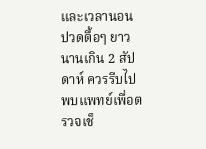และเวลานอน ปวดตื้อๆ ยาวนานเกิน 2 สัปดาห์ ควรรีบไปพบแพทย์เพื่อตรวจเช็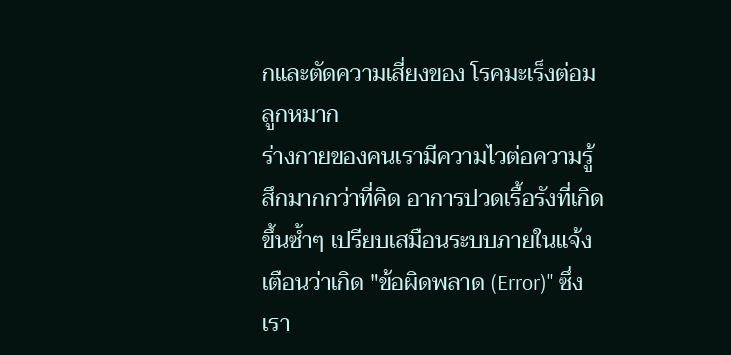กและตัดความเสี่ยงของ โรคมะเร็งต่อมลูกหมาก
ร่างกายของคนเรามีความไวต่อความรู้สึกมากกว่าที่คิด อาการปวดเรื้อรังที่เกิดขึ้นซ้ำๆ เปรียบเสมือนระบบภายในแจ้งเตือนว่าเกิด "ข้อผิดพลาด (Error)" ซึ่งเรา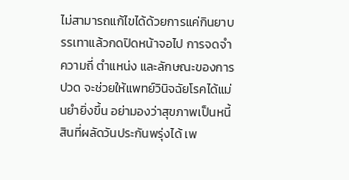ไม่สามารถแก้ไขได้ด้วยการแค่กินยาบรรเทาแล้วกดปิดหน้าจอไป การจดจำความถี่ ตำแหน่ง และลักษณะของการปวด จะช่วยให้แพทย์วินิจฉัยโรคได้แม่นยำยิ่งขึ้น อย่ามองว่าสุขภาพเป็นหนี้สินที่ผลัดวันประกันพรุ่งได้ เพ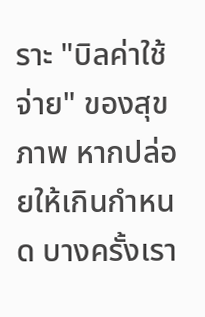ราะ "บิลค่าใช้จ่าย" ของสุขภาพ หากปล่อยให้เกินกำหนด บางครั้งเรา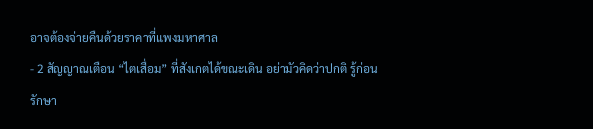อาจต้องจ่ายคืนด้วยราคาที่แพงมหาศาล
- 2 สัญญาณเตือน “ไตเสื่อม” ที่สังเกตได้ขณะเดิน อย่ามัวคิดว่าปกติ รู้ก่อนรักษา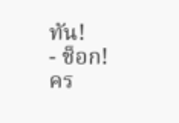ทัน!
- ช็อก! คร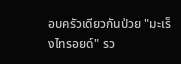อบครัวเดียวกันป่วย "มะเร็งไทรอยด์" รว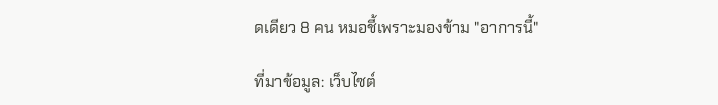ดเดียว 8 คน หมอชี้เพราะมองข้าม "อาการนี้"

ที่มาข้อมูล: เว็บไซต์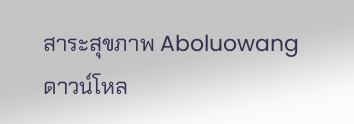สาระสุขภาพ Aboluowang
ดาวน์โหล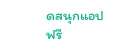ดสนุกแอปฟรี